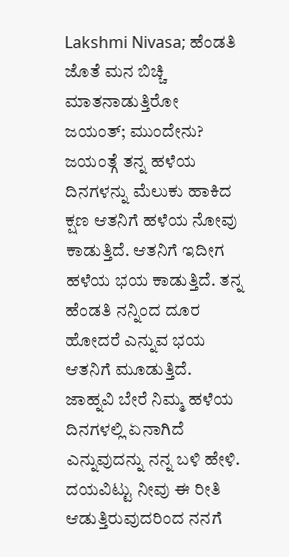Lakshmi Nivasa; ಹೆಂಡತಿ ಜೊತೆ ಮನ ಬಿಚ್ಚಿ ಮಾತನಾಡುತ್ತಿರೋ ಜಯಂತ್; ಮುಂದೇನು?
ಜಯಂತ್ಗೆ ತನ್ನ ಹಳೆಯ ದಿನಗಳನ್ನು ಮೆಲುಕು ಹಾಕಿದ ಕ್ಷಣ ಆತನಿಗೆ ಹಳೆಯ ನೋವು ಕಾಡುತ್ತಿದೆ. ಆತನಿಗೆ ಇದೀಗ ಹಳೆಯ ಭಯ ಕಾಡುತ್ತಿದೆ. ತನ್ನ ಹೆಂಡತಿ ನನ್ನಿಂದ ದೂರ ಹೋದರೆ ಎನ್ನುವ ಭಯ ಆತನಿಗೆ ಮೂಡುತ್ತಿದೆ. ಜಾಹ್ನವಿ ಬೇರೆ ನಿಮ್ಮ ಹಳೆಯ ದಿನಗಳಲ್ಲಿ ಏನಾಗಿದೆ ಎನ್ನುವುದನ್ನು ನನ್ನ ಬಳಿ ಹೇಳಿ. ದಯವಿಟ್ಟು ನೀವು ಈ ರೀತಿ ಆಡುತ್ತಿರುವುದರಿಂದ ನನಗೆ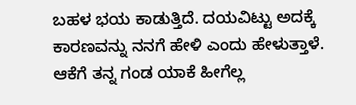ಬಹಳ ಭಯ ಕಾಡುತ್ತಿದೆ. ದಯವಿಟ್ಟು ಅದಕ್ಕೆ ಕಾರಣವನ್ನು ನನಗೆ ಹೇಳಿ ಎಂದು ಹೇಳುತ್ತಾಳೆ.
ಆಕೆಗೆ ತನ್ನ ಗಂಡ ಯಾಕೆ ಹೀಗೆಲ್ಲ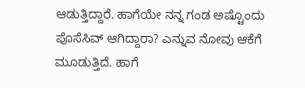ಆಡುತ್ತಿದ್ದಾರೆ. ಹಾಗೆಯೇ ನನ್ನ ಗಂಡ ಅಷ್ಟೊಂದು ಪೊಸೆಸಿವ್ ಆಗಿದ್ದಾರಾ? ಎನ್ನುವ ನೋವು ಆಕೆಗೆ ಮೂಡುತ್ತಿದೆ. ಹಾಗೆ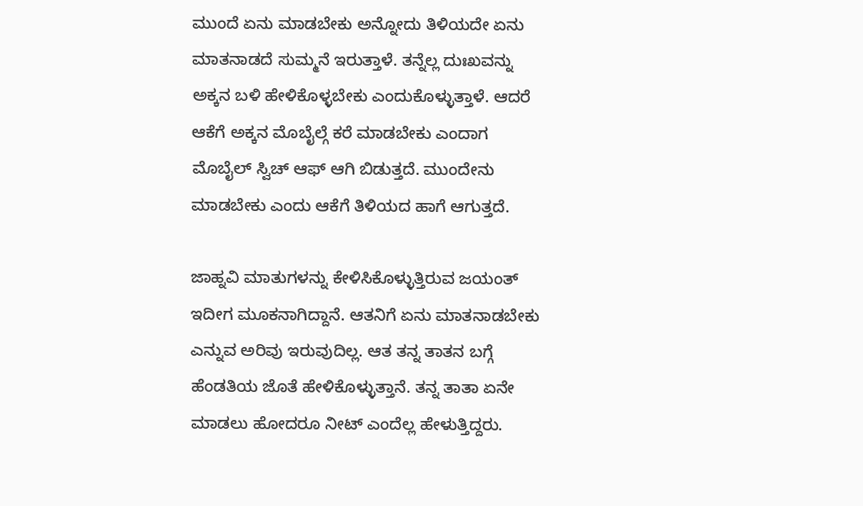ಮುಂದೆ ಏನು ಮಾಡಬೇಕು ಅನ್ನೋದು ತಿಳಿಯದೇ ಏನು ಮಾತನಾಡದೆ ಸುಮ್ಮನೆ ಇರುತ್ತಾಳೆ. ತನ್ನೆಲ್ಲ ದುಃಖವನ್ನು ಅಕ್ಕನ ಬಳಿ ಹೇಳಿಕೊಳ್ಳಬೇಕು ಎಂದುಕೊಳ್ಳುತ್ತಾಳೆ. ಆದರೆ ಆಕೆಗೆ ಅಕ್ಕನ ಮೊಬೈಲ್ಗೆ ಕರೆ ಮಾಡಬೇಕು ಎಂದಾಗ ಮೊಬೈಲ್ ಸ್ವಿಚ್ ಆಫ್ ಆಗಿ ಬಿಡುತ್ತದೆ. ಮುಂದೇನು ಮಾಡಬೇಕು ಎಂದು ಆಕೆಗೆ ತಿಳಿಯದ ಹಾಗೆ ಆಗುತ್ತದೆ.

ಜಾಹ್ನವಿ ಮಾತುಗಳನ್ನು ಕೇಳಿಸಿಕೊಳ್ಳುತ್ತಿರುವ ಜಯಂತ್ ಇದೀಗ ಮೂಕನಾಗಿದ್ದಾನೆ. ಆತನಿಗೆ ಏನು ಮಾತನಾಡಬೇಕು ಎನ್ನುವ ಅರಿವು ಇರುವುದಿಲ್ಲ. ಆತ ತನ್ನ ತಾತನ ಬಗ್ಗೆ ಹೆಂಡತಿಯ ಜೊತೆ ಹೇಳಿಕೊಳ್ಳುತ್ತಾನೆ. ತನ್ನ ತಾತಾ ಏನೇ ಮಾಡಲು ಹೋದರೂ ನೀಟ್ ಎಂದೆಲ್ಲ ಹೇಳುತ್ತಿದ್ದರು.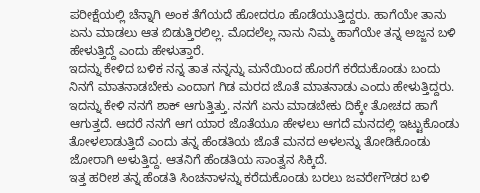ಪರೀಕ್ಷೆಯಲ್ಲಿ ಚೆನ್ನಾಗಿ ಅಂಕ ತೆಗೆಯದೆ ಹೋದರೂ ಹೊಡೆಯುತ್ತಿದ್ದರು. ಹಾಗೆಯೇ ತಾನು ಏನು ಮಾಡಲು ಆತ ಬಿಡುತ್ತಿರಲಿಲ್ಲ. ಮೊದಲೆಲ್ಲ ನಾನು ನಿಮ್ಮ ಹಾಗೆಯೇ ತನ್ನ ಅಜ್ಜನ ಬಳಿ ಹೇಳುತ್ತಿದ್ದೆ ಎಂದು ಹೇಳುತ್ತಾರೆ.
ಇದನ್ನು ಕೇಳಿದ ಬಳಿಕ ನನ್ನ ತಾತ ನನ್ನನ್ನು ಮನೆಯಿಂದ ಹೊರಗೆ ಕರೆದುಕೊಂಡು ಬಂದು ನಿನಗೆ ಮಾತನಾಡಬೇಕು ಎಂದಾಗ ಗಿಡ ಮರದ ಜೊತೆ ಮಾತನಾಡು ಎಂದು ಹೇಳುತ್ತಿದ್ದರು. ಇದನ್ನು ಕೇಳಿ ನನಗೆ ಶಾಕ್ ಆಗುತ್ತಿತ್ತು. ನನಗೆ ಏನು ಮಾಡಬೇಕು ದಿಕ್ಕೇ ತೋಚದ ಹಾಗೆ ಆಗುತ್ತದೆ. ಆದರೆ ನನಗೆ ಆಗ ಯಾರ ಜೊತೆಯೂ ಹೇಳಲು ಆಗದೆ ಮನದಲ್ಲಿ ಇಟ್ಟುಕೊಂಡು ತೋಳಲಾಡುತ್ತಿದೆ ಎಂದು ತನ್ನ ಹೆಂಡತಿಯ ಜೊತೆ ಮನದ ಅಳಲನ್ನು ತೋಡಿಕೊಂಡು ಜೋರಾಗಿ ಅಳುತ್ತಿದ್ದ. ಆತನಿಗೆ ಹೆಂಡತಿಯ ಸಾಂತ್ವನ ಸಿಕ್ಕಿದೆ.
ಇತ್ತ ಹರೀಶ ತನ್ನ ಹೆಂಡತಿ ಸಿಂಚನಾಳನ್ನು ಕರೆದುಕೊಂಡು ಬರಲು ಜವರೇಗೌಡರ ಬಳಿ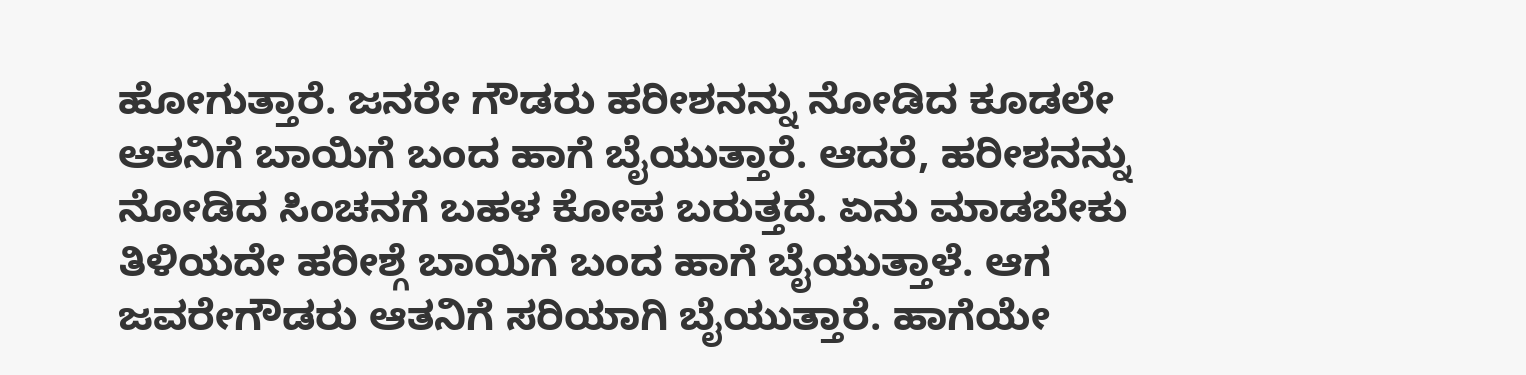ಹೋಗುತ್ತಾರೆ. ಜನರೇ ಗೌಡರು ಹರೀಶನನ್ನು ನೋಡಿದ ಕೂಡಲೇ ಆತನಿಗೆ ಬಾಯಿಗೆ ಬಂದ ಹಾಗೆ ಬೈಯುತ್ತಾರೆ. ಆದರೆ, ಹರೀಶನನ್ನು ನೋಡಿದ ಸಿಂಚನಗೆ ಬಹಳ ಕೋಪ ಬರುತ್ತದೆ. ಏನು ಮಾಡಬೇಕು ತಿಳಿಯದೇ ಹರೀಶ್ಗೆ ಬಾಯಿಗೆ ಬಂದ ಹಾಗೆ ಬೈಯುತ್ತಾಳೆ. ಆಗ ಜವರೇಗೌಡರು ಆತನಿಗೆ ಸರಿಯಾಗಿ ಬೈಯುತ್ತಾರೆ. ಹಾಗೆಯೇ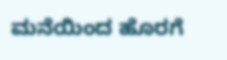ಮನೆಯಿಂದ ಹೊರಗೆ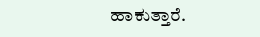ಹಾಕುತ್ತಾರೆ.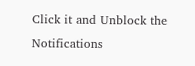Click it and Unblock the Notifications